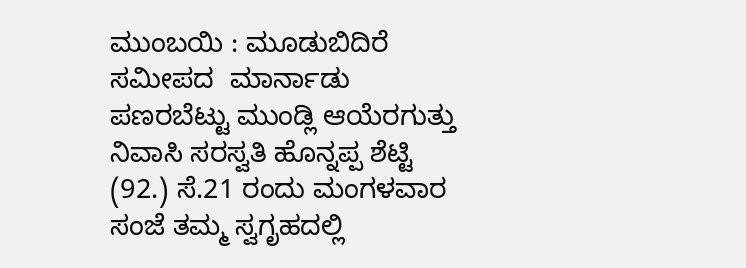ಮುಂಬಯಿ : ಮೂಡುಬಿದಿರೆ ಸಮೀಪದ  ಮಾರ್ನಾಡು ಪಣರಬೆಟ್ಟು ಮುಂಡ್ಲಿ ಆಯೆರಗುತ್ತು ನಿವಾಸಿ ಸರಸ್ವತಿ ಹೊನ್ನಪ್ಪ ಶೆಟ್ಟಿ (92.) ಸೆ.21 ರಂದು ಮಂಗಳವಾರ ಸಂಜೆ ತಮ್ಮ ಸ್ವಗೃಹದಲ್ಲಿ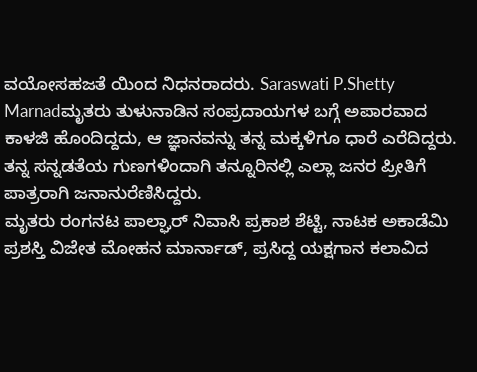ವಯೋಸಹಜತೆ ಯಿಂದ ನಿಧನರಾದರು. Saraswati P.Shetty Marnadಮೃತರು ತುಳುನಾಡಿನ ಸಂಪ್ರದಾಯಗಳ ಬಗ್ಗೆ ಅಪಾರವಾದ ಕಾಳಜಿ ಹೊಂದಿದ್ದದು, ಆ ಜ್ಞಾನವನ್ನು ತನ್ನ ಮಕ್ಕಳಿಗೂ ಧಾರೆ ಎರೆದಿದ್ದರು. ತನ್ನ ಸನ್ನಡತೆಯ ಗುಣಗಳಿಂದಾಗಿ ತನ್ನೂರಿನಲ್ಲಿ ಎಲ್ಲಾ ಜನರ ಪ್ರೀತಿಗೆ ಪಾತ್ರರಾಗಿ ಜನಾನುರೆಣಿಸಿದ್ದರು.
ಮೃತರು ರಂಗನಟ ಪಾಲ್ಘಾರ್ ನಿವಾಸಿ ಪ್ರಕಾಶ ಶೆಟ್ಟಿ, ನಾಟಕ ಅಕಾಡೆಮಿ ಪ್ರಶಸ್ತಿ ವಿಜೇತ ಮೋಹನ ಮಾರ್ನಾಡ್, ಪ್ರಸಿದ್ದ ಯಕ್ಷಗಾನ ಕಲಾವಿದ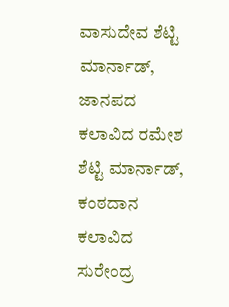ವಾಸುದೇವ ಶೆಟ್ಟಿ ಮಾರ್ನಾಡ್, ಜಾನಪದ ಕಲಾವಿದ ರಮೇಶ ಶೆಟ್ಟಿ ಮಾರ್ನಾಡ್, ಕಂಠದಾನ ಕಲಾವಿದ ಸುರೇಂದ್ರ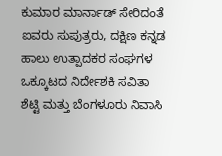ಕುಮಾರ ಮಾರ್ನಾಡ್ ಸೇರಿದಂತೆ ಐವರು ಸುಪುತ್ರರು, ದಕ್ಷಿಣ ಕನ್ನಡ ಹಾಲು ಉತ್ಪಾದಕರ ಸಂಘಗಳ ಒಕ್ಕೂಟದ ನಿರ್ದೇಶಕಿ ಸವಿತಾ ಶೆಟ್ಟಿ ಮತ್ತು ಬೆಂಗಳೂರು ನಿವಾಸಿ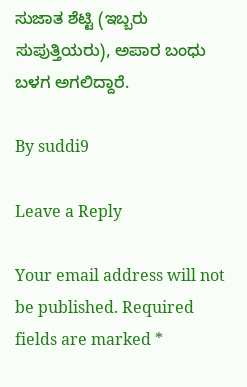ಸುಜಾತ ಶೆಟ್ಟಿ (ಇಬ್ಬರು ಸುಪುತ್ತಿಯರು), ಅಪಾರ ಬಂಧು ಬಳಗ ಅಗಲಿದ್ದಾರೆ.

By suddi9

Leave a Reply

Your email address will not be published. Required fields are marked *